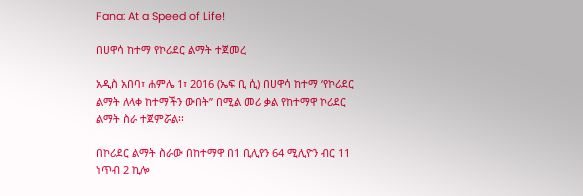Fana: At a Speed of Life!

በሀዋሳ ከተማ የኮሪደር ልማት ተጀመረ

አዲስ አበባ፣ ሐምሌ 1፣ 2016 (ኤፍ ቢ ሲ) በሀዋሳ ከተማ ‘የኮሪደር ልማት ለላቀ ከተማችን ውበት” በሚል መሪ ቃል የከተማዋ ኮሪደር ልማት ስራ ተጀምሯል፡፡

በኮሪደር ልማት ስራው በከተማዋ በ1 ቢሊየን 64 ሚሊዮን ብር 11 ነጥብ 2 ኪሎ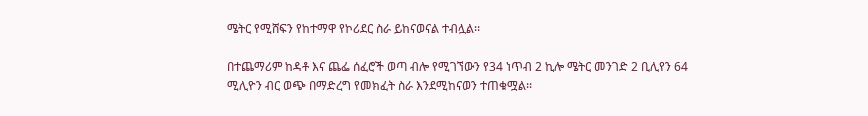ሜትር የሚሸፍን የከተማዋ የኮሪደር ስራ ይከናወናል ተብሏል፡፡

በተጨማሪም ከዳቶ እና ጨፌ ሰፈሮች ወጣ ብሎ የሚገኘውን የ34 ነጥብ 2 ኪሎ ሜትር መንገድ 2 ቢሊየን 64 ሚሊዮን ብር ወጭ በማድረግ የመክፈት ስራ እንደሚከናወን ተጠቁሟል፡፡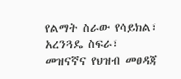የልማት ስራው የሳይክል፣ አረንጓዴ ስፍራ፣ መዝናኛና የህዝብ መፀዳጃ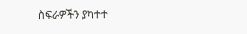ስፍራዎችን ያካተተ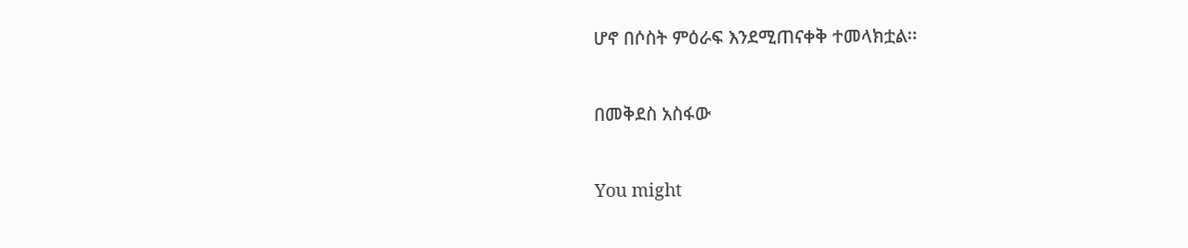ሆኖ በሶስት ምዕራፍ እንደሚጠናቀቅ ተመላክቷል፡፡

በመቅደስ አስፋው

You might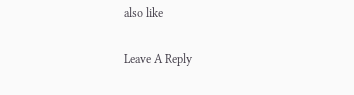also like

Leave A Reply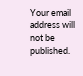Your email address will not be published.